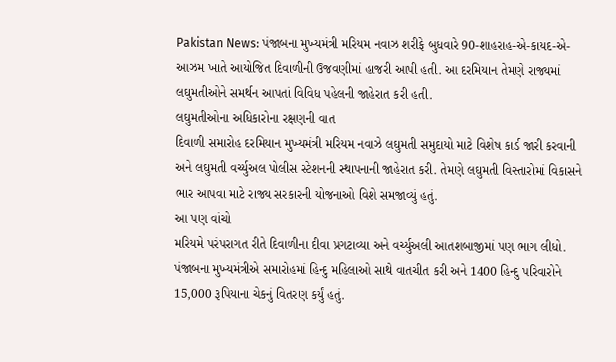Pakistan News: પંજાબના મુખ્યમંત્રી મરિયમ નવાઝ શરીફે બુધવારે 90-શાહરાહ-એ-કાયદ-એ-આઝમ ખાતે આયોજિત દિવાળીની ઉજવણીમાં હાજરી આપી હતી. આ દરમિયાન તેમણે રાજ્યમાં લઘુમતીઓને સમર્થન આપતાં વિવિધ પહેલની જાહેરાત કરી હતી.
લઘુમતીઓના અધિકારોના રક્ષણની વાત
દિવાળી સમારોહ દરમિયાન મુખ્યમંત્રી મરિયમ નવાઝે લઘુમતી સમુદાયો માટે વિશેષ કાર્ડ જારી કરવાની અને લઘુમતી વર્ચ્યુઅલ પોલીસ સ્ટેશનની સ્થાપનાની જાહેરાત કરી. તેમણે લઘુમતી વિસ્તારોમાં વિકાસને ભાર આપવા માટે રાજ્ય સરકારની યોજનાઓ વિશે સમજાવ્યું હતું.
આ પણ વાંચો
મરિયમે પરંપરાગત રીતે દિવાળીના દીવા પ્રગટાવ્યા અને વર્ચ્યુઅલી આતશબાજીમાં પણ ભાગ લીધો. પંજાબના મુખ્યમંત્રીએ સમારોહમાં હિન્દુ મહિલાઓ સાથે વાતચીત કરી અને 1400 હિન્દુ પરિવારોને 15,000 રૂપિયાના ચેકનું વિતરણ કર્યું હતું.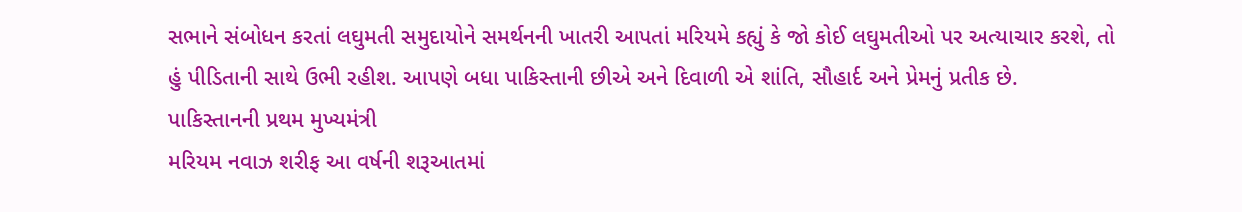સભાને સંબોધન કરતાં લઘુમતી સમુદાયોને સમર્થનની ખાતરી આપતાં મરિયમે કહ્યું કે જો કોઈ લઘુમતીઓ પર અત્યાચાર કરશે, તો હું પીડિતાની સાથે ઉભી રહીશ. આપણે બધા પાકિસ્તાની છીએ અને દિવાળી એ શાંતિ, સૌહાર્દ અને પ્રેમનું પ્રતીક છે.
પાકિસ્તાનની પ્રથમ મુખ્યમંત્રી
મરિયમ નવાઝ શરીફ આ વર્ષની શરૂઆતમાં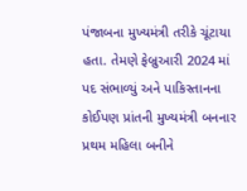પંજાબના મુખ્યમંત્રી તરીકે ચૂંટાયા હતા. તેમણે ફેબ્રુઆરી 2024 માં પદ સંભાળ્યું અને પાકિસ્તાનના કોઈપણ પ્રાંતની મુખ્યમંત્રી બનનાર પ્રથમ મહિલા બનીને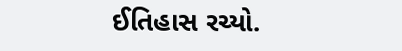ઈતિહાસ રચ્યો.